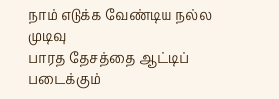நாம் எடுக்க வேண்டிய நல்ல முடிவு
பாரத தேசத்தை ஆட்டிப் படைக்கும்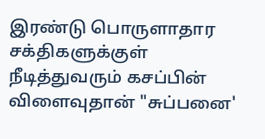இரண்டு பொருளாதார சக்திகளுக்குள் நீடித்துவரும் கசப்பின் விளைவுதான் "சுப்பனை'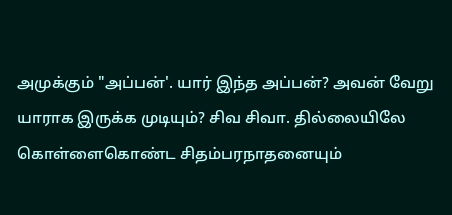அமுக்கும் "அப்பன்'. யார் இந்த அப்பன்? அவன் வேறு யாராக இருக்க முடியும்? சிவ சிவா. தில்லையிலே கொள்ளைகொண்ட சிதம்பரநாதனையும்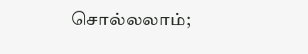சொல்லலாம்;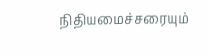நிதியமைச்சரையும்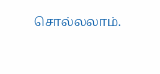சொல்லலாம்.